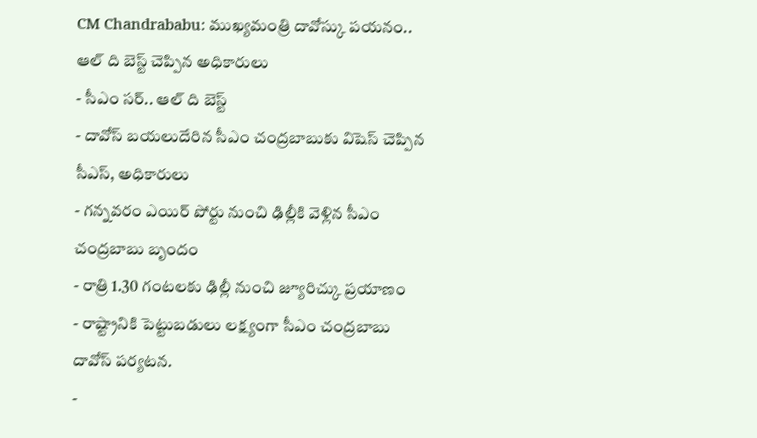CM Chandrababu: ముఖ్యమంత్రి దావోస్కు పయనం.. ఆల్ ది బెస్ట్ చెప్పిన అధికారులు
- సీఎం సర్.. ఆల్ ది బెస్ట్
- దావోస్ బయలుదేరిన సీఎం చంద్రబాబుకు విషెస్ చెప్పిన సీఎస్, అధికారులు
- గన్నవరం ఎయిర్ పోర్టు నుంచి ఢిల్లీకి వెళ్లిన సీఎం చంద్రబాబు బృందం
- రాత్రి 1.30 గంటలకు ఢిల్లీ నుంచి జ్యూరిచ్కు ప్రయాణం
- రాష్ట్రానికి పెట్టుబడులు లక్ష్యంగా సీఎం చంద్రబాబు దావోస్ పర్యటన.
-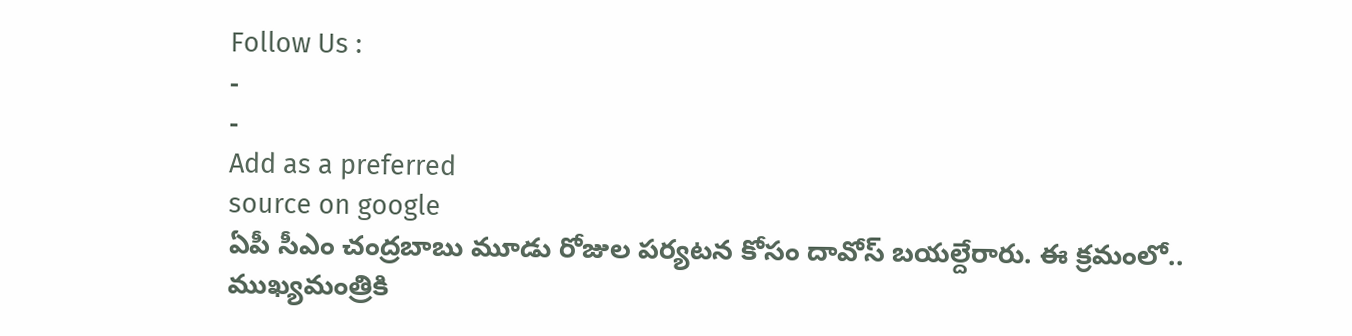Follow Us :
-
-
Add as a preferred
source on google
ఏపీ సీఎం చంద్రబాబు మూడు రోజుల పర్యటన కోసం దావోస్ బయల్దేరారు. ఈ క్రమంలో.. ముఖ్యమంత్రికి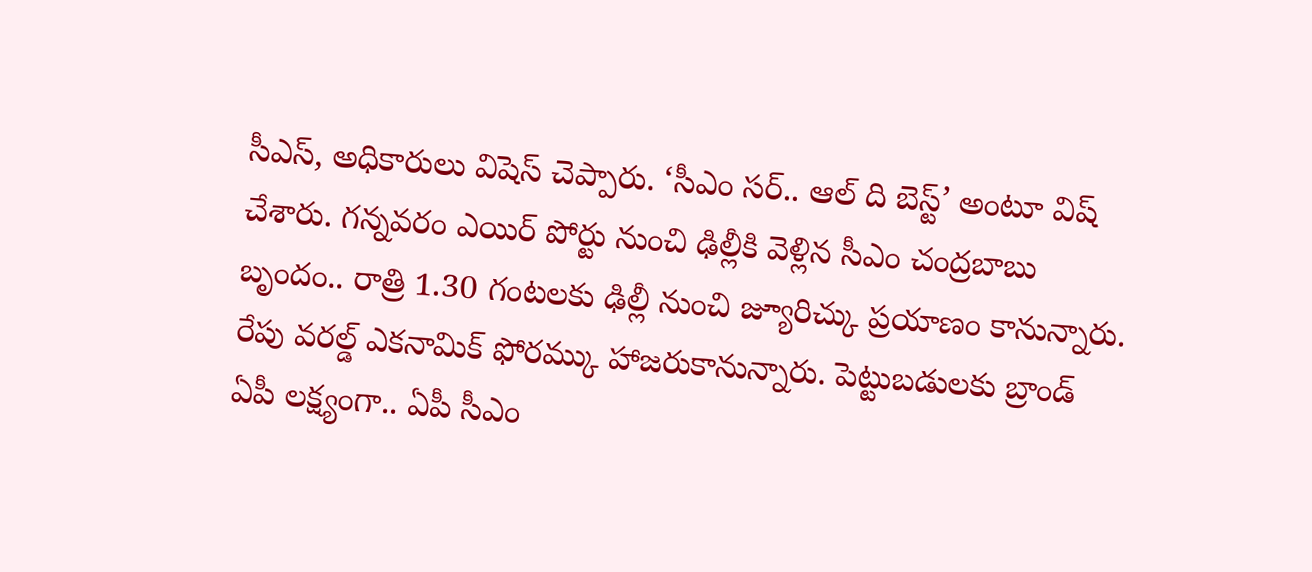సీఎస్, అధికారులు విషెస్ చెప్పారు. ‘సీఎం సర్.. ఆల్ ది బెస్ట్’ అంటూ విష్ చేశారు. గన్నవరం ఎయిర్ పోర్టు నుంచి ఢిల్లీకి వెళ్లిన సీఎం చంద్రబాబు బృందం.. రాత్రి 1.30 గంటలకు ఢిల్లీ నుంచి జ్యూరిచ్కు ప్రయాణం కానున్నారు. రేపు వరల్డ్ ఎకనామిక్ ఫోరమ్కు హాజరుకానున్నారు. పెట్టుబడులకు బ్రాండ్ ఏపీ లక్ష్యంగా.. ఏపీ సీఎం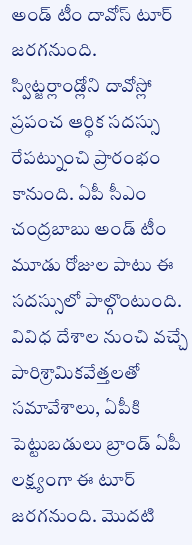అండ్ టీం దావోస్ టూర్ జరగనుంది.
స్విట్జర్లాండ్లోని దావోస్లో ప్రపంచ ఆర్థిక సదస్సు రేపట్నుంచి ప్రారంభం కానుంది. ఏపీ సీఎం చంద్రబాబు అండ్ టీం మూడు రోజుల పాటు ఈ సదస్సులో పాల్గొంటుంది. వివిధ దేశాల నుంచి వచ్చే పారిశ్రామికవేత్తలతో సమావేశాలు, ఏపీకి పెట్టుబడులు బ్రాండ్ ఏపీ లక్ష్యంగా ఈ టూర్ జరగనుంది. మొదటి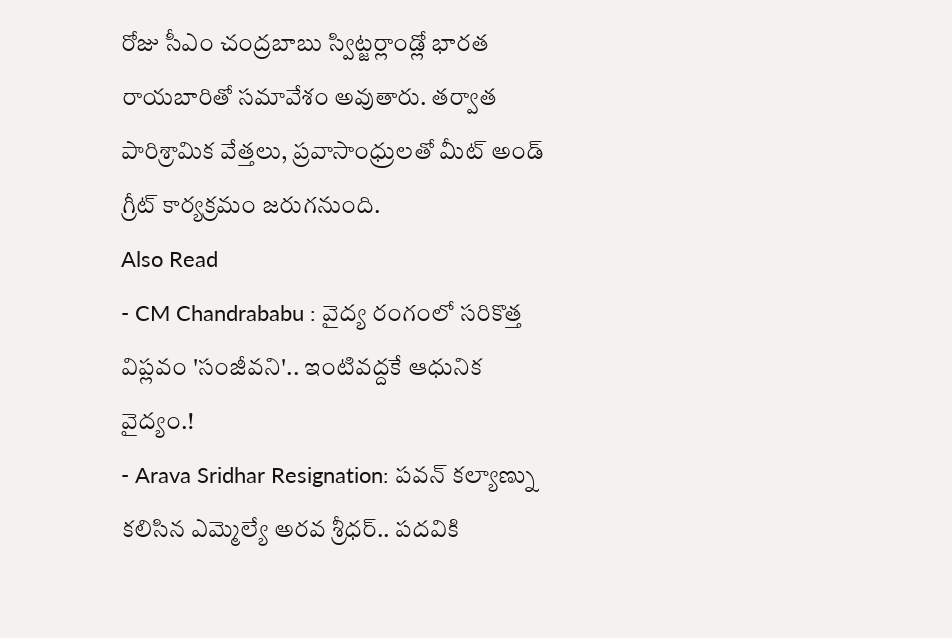రోజు సీఎం చంద్రబాబు స్విట్జర్లాండ్లో భారత రాయబారితో సమావేశం అవుతారు. తర్వాత పారిశ్రామిక వేత్తలు, ప్రవాసాంధ్రులతో మీట్ అండ్ గ్రీట్ కార్యక్రమం జరుగనుంది.
Also Read
- CM Chandrababu : వైద్య రంగంలో సరికొత్త విప్లవం 'సంజీవని'.. ఇంటివద్దకే ఆధునిక వైద్యం.!
- Arava Sridhar Resignation: పవన్ కల్యాణ్ను కలిసిన ఎమ్మెల్యే అరవ శ్రీధర్.. పదవికి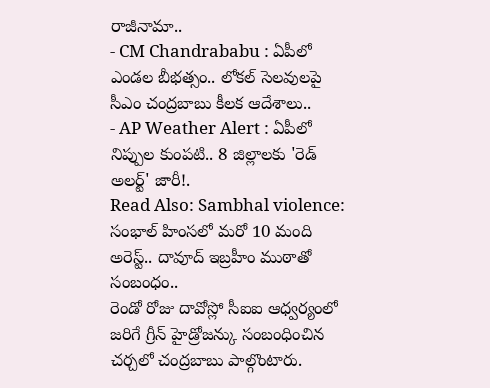రాజీనామా..
- CM Chandrababu : ఏపీలో ఎండల బీభత్సం.. లోకల్ సెలవులపై సీఎం చంద్రబాబు కీలక ఆదేశాలు..
- AP Weather Alert : ఏపీలో నిప్పుల కుంపటి.. 8 జిల్లాలకు 'రెడ్ అలర్ట్' జారీ!.
Read Also: Sambhal violence: సంభాల్ హింసలో మరో 10 మంది అరెస్ట్.. దావూద్ ఇబ్రహీం ముఠాతో సంబంధం..
రెండో రోజు దావోస్లో సీఐఐ ఆధ్వర్యంలో జరిగే గ్రీన్ హైడ్రోజన్కు సంబంధించిన చర్చలో చంద్రబాబు పాల్గొంటారు.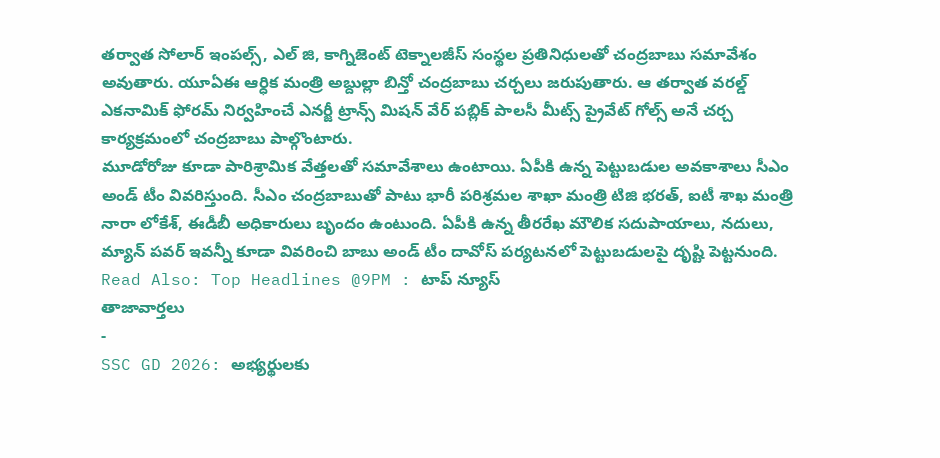తర్వాత సోలార్ ఇంపల్స్, ఎల్ జి, కాగ్నిజెంట్ టెక్నాలజీస్ సంస్థల ప్రతినిధులతో చంద్రబాబు సమావేశం అవుతారు. యూఏఈ ఆర్ధిక మంత్రి అబ్దుల్లా బిన్తో చంద్రబాబు చర్చలు జరుపుతారు. ఆ తర్వాత వరల్డ్ ఎకనామిక్ ఫోరమ్ నిర్వహించే ఎనర్జీ ట్రాన్స్ మిషన్ వేర్ పబ్లిక్ పాలసీ మీట్స్ ప్రైవేట్ గోల్స్ అనే చర్చ కార్యక్రమంలో చంద్రబాబు పాల్గొంటారు.
మూడోరోజు కూడా పారిశ్రామిక వేత్తలతో సమావేశాలు ఉంటాయి. ఏపీకి ఉన్న పెట్టుబడుల అవకాశాలు సీఎం అండ్ టీం వివరిస్తుంది. సీఎం చంద్రబాబుతో పాటు భారీ పరిశ్రమల శాఖా మంత్రి టిజి భరత్, ఐటీ శాఖ మంత్రి నారా లోకేశ్, ఈడీబీ అధికారులు బృందం ఉంటుంది. ఏపీకి ఉన్న తీరరేఖ మౌలిక సదుపాయాలు, నదులు, మ్యాన్ పవర్ ఇవన్నీ కూడా వివరించి బాబు అండ్ టీం దావోస్ పర్యటనలో పెట్టుబడులపై దృష్టి పెట్టనుంది.
Read Also: Top Headlines @9PM : టాప్ న్యూస్
తాజావార్తలు
-
SSC GD 2026: అభ్యర్థులకు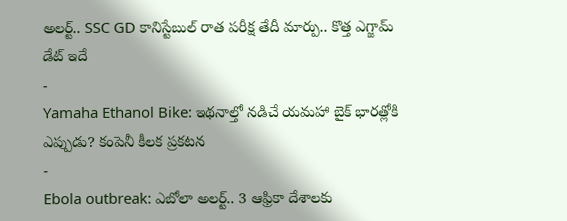అలర్ట్.. SSC GD కానిస్టేబుల్ రాత పరీక్ష తేదీ మార్పు.. కొత్త ఎగ్జామ్ డేట్ ఇదే
-
Yamaha Ethanol Bike: ఇథనాల్తో నడిచే యమహా బైక్ భారత్లోకి ఎప్పుడు? కంపెనీ కీలక ప్రకటన
-
Ebola outbreak: ఎబోలా అలర్ట్.. 3 ఆఫ్రికా దేశాలకు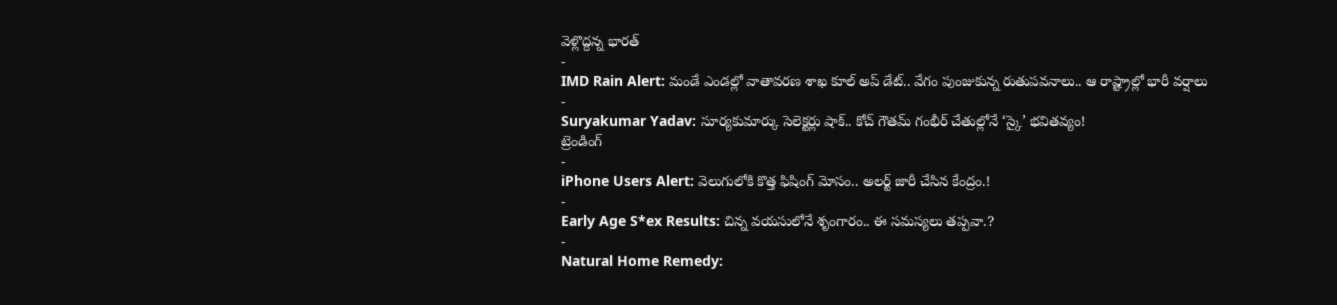వెళ్లొద్దన్న భారత్
-
IMD Rain Alert: మండే ఎండల్లో వాతావరణ శాఖ కూల్ అప్ డేట్.. వేగం పుంజుకున్న రుతుపవనాలు.. ఆ రాష్ట్రాల్లో భారీ వర్షాలు
-
Suryakumar Yadav: సూర్యకుమార్కు సెలెక్టర్లు షాక్.. కోచ్ గౌతమ్ గంభీర్ చేతుల్లోనే ‘స్కై’ భవితవ్యం!
ట్రెండింగ్
-
iPhone Users Alert: వెలుగులోకి కొత్త ఫిషింగ్ మోసం.. అలర్ట్ జారీ చేసిన కేంద్రం.!
-
Early Age S*ex Results: చిన్న వయసులోనే శృంగారం.. ఈ సమస్యలు తప్పవా.?
-
Natural Home Remedy: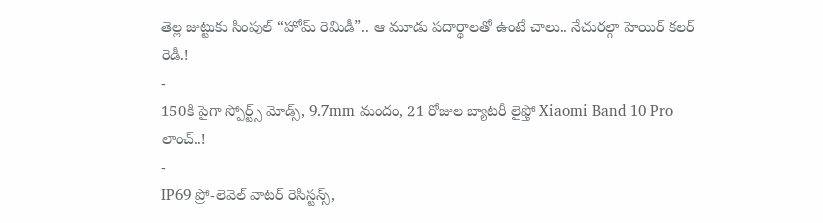తెల్ల జుట్టుకు సింపుల్ “హోమ్ రెమిడీ”.. ఆ మూడు పదార్థాలతో ఉంటే చాలు.. నేచురల్గా హెయిర్ కలర్ రెడీ.!
-
150కి పైగా స్పోర్ట్స్ మోడ్స్, 9.7mm మందం, 21 రోజుల బ్యాటరీ లైఫ్తో Xiaomi Band 10 Pro లాంచ్..!
-
IP69 ప్రో-లెవెల్ వాటర్ రెసిస్టన్స్,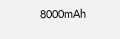8000mAh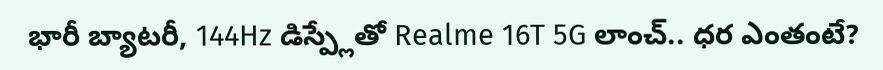భారీ బ్యాటరీ, 144Hz డిస్ప్లేతో Realme 16T 5G లాంచ్.. ధర ఎంతంటే?